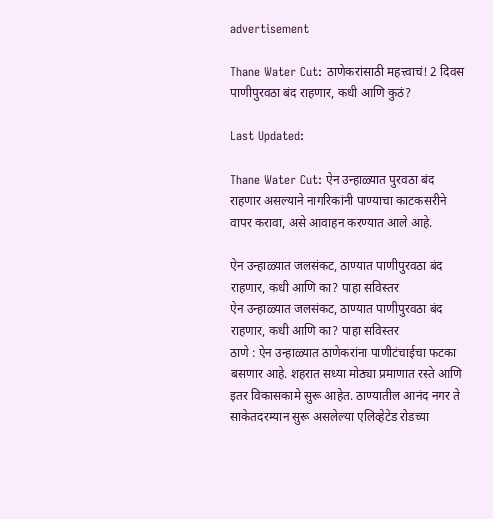advertisement

Thane Water Cut: ठाणेकरांसाठी महत्त्वाचं! 2 दिवस पाणीपुरवठा बंद राहणार, कधी आणि कुठं?

Last Updated:

Thane Water Cut: ऐन उन्हाळ्यात पुरवठा बंद राहणार असल्याने नागरिकांनी पाण्याचा काटकसरीने वापर करावा, असे आवाहन करण्यात आले आहे.

ऐन उन्हाळ्यात जलसंकट, ठाण्यात पाणीपुरवठा बंद राहणार, कधी आणि का? पाहा सविस्तर
ऐन उन्हाळ्यात जलसंकट, ठाण्यात पाणीपुरवठा बंद राहणार, कधी आणि का? पाहा सविस्तर
ठाणे : ऐन उन्हाळ्यात ठाणेकरांना पाणीटंचाईचा फटका बसणार आहे. शहरात सध्या मोठ्या प्रमाणात रस्ते आणि इतर विकासकामे सुरू आहेत. ठाण्यातील आनंद नगर ते साकेतदरम्यान सुरू असलेल्या एलिव्हेटेड रोडच्या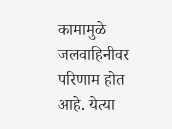कामामुळे जलवाहिनीवर परिणाम होत आहे. येत्या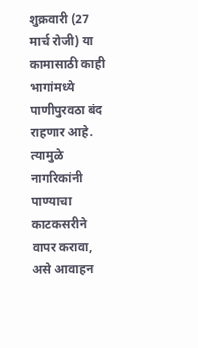शुक्रवारी (27 मार्च रोजी) या कामासाठी काही भागांमध्ये पाणीपुरवठा बंद राहणार आहे. त्यामुळे नागरिकांनी पाण्याचा काटकसरीने वापर करावा, असे आवाहन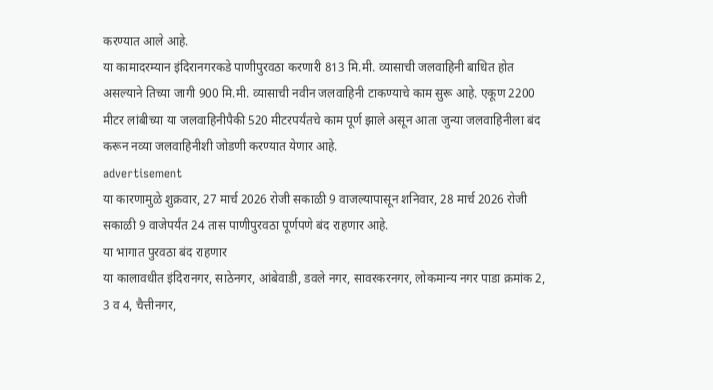करण्यात आले आहे.
या कामादरम्यान इंदिरानगरकडे पाणीपुरवठा करणारी 813 मि.मी. व्यासाची जलवाहिनी बाधित होत असल्याने तिच्या जागी 900 मि.मी. व्यासाची नवीन जलवाहिनी टाकण्याचे काम सुरू आहे. एकूण 2200 मीटर लांबीच्या या जलवाहिनीपैकी 520 मीटरपर्यंतचे काम पूर्ण झाले असून आता जुन्या जलवाहिनीला बंद करून नव्या जलवाहिनीशी जोडणी करण्यात येणार आहे.
advertisement
या कारणामुळे शुक्रवार, 27 मार्च 2026 रोजी सकाळी 9 वाजल्यापासून शनिवार, 28 मार्च 2026 रोजी सकाळी 9 वाजेपर्यंत 24 तास पाणीपुरवठा पूर्णपणे बंद राहणार आहे.
या भागात पुरवठा बंद राहणार
या कालावधीत इंदिरानगर, साठेनगर, आंबेवाडी, डवले नगर, सावरकरनगर, लोकमान्य नगर पाडा क्रमांक 2, 3 व 4, चैत्तीनगर,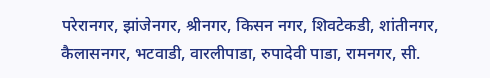परेरानगर, झांजेनगर, श्रीनगर, किसन नगर, शिवटेकडी, शांतीनगर, कैलासनगर, भटवाडी, वारलीपाडा, रुपादेवी पाडा, रामनगर, सी.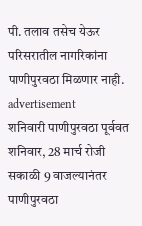पी. तलाव तसेच येऊर परिसरातील नागरिकांना पाणीपुरवठा मिळणार नाही.
advertisement
शनिवारी पाणीपुरवठा पूर्ववत
शनिवार, 28 मार्च रोजी सकाळी 9 वाजल्यानंतर पाणीपुरवठा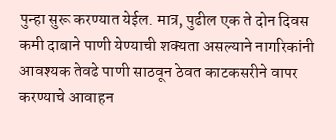पुन्हा सुरू करण्यात येईल. मात्र, पुढील एक ते दोन दिवस कमी दाबाने पाणी येण्याची शक्यता असल्याने नागरिकांनी आवश्यक तेवढे पाणी साठवून ठेवत काटकसरीने वापर करण्याचे आवाहन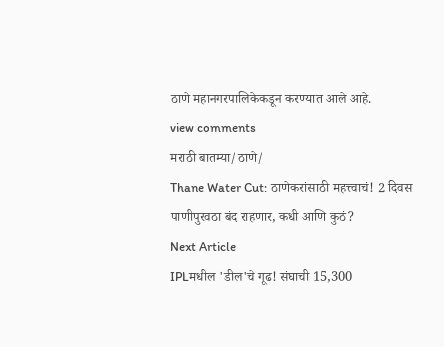ठाणे महानगरपालिकेकडून करण्यात आले आहे.
view comments
मराठी बातम्या/ठाणे/
Thane Water Cut: ठाणेकरांसाठी महत्त्वाचं! 2 दिवस पाणीपुरवठा बंद राहणार, कधी आणि कुठं?
Next Article
IPLमधील 'डील'चे गूढ! संघाची 15,300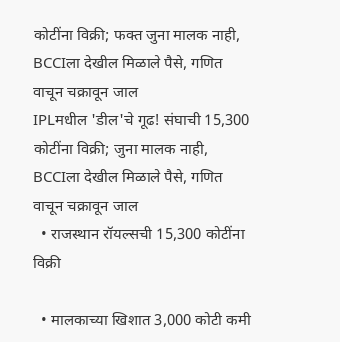कोटींना विक्री; फक्त जुना मालक नाही, BCCIला देखील मिळाले पैसे, गणित वाचून चक्रावून जाल
IPLमधील 'डील'चे गूढ! संघाची 15,300 कोटींना विक्री; जुना मालक नाही, BCCIला देखील मिळाले पैसे, गणित वाचून चक्रावून जाल
  • राजस्थान रॉयल्सची 15,300 कोटींना विक्री

  • मालकाच्या खिशात 3,000 कोटी कमी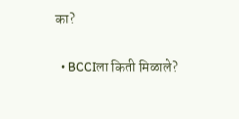का?

  • BCCIला किती मिळाले?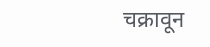चक्रावून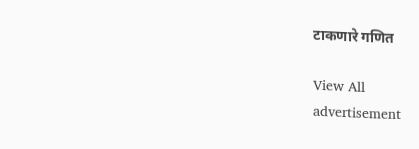टाकणारे गणित

View All
advertisement